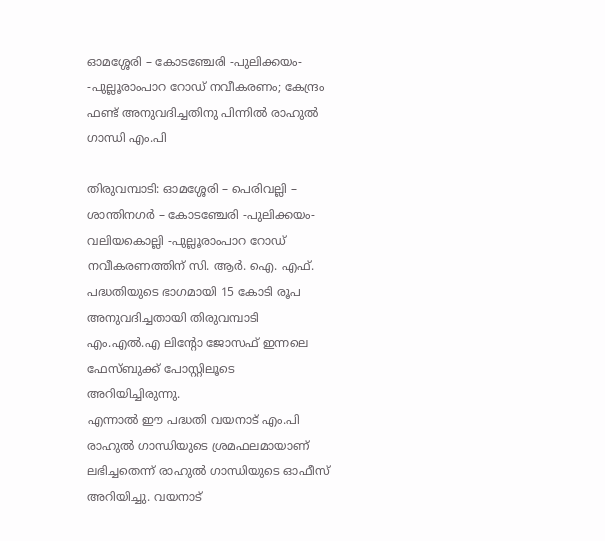ഓമശ്ശേരി – കോടഞ്ചേരി -പുലിക്കയം- -പുല്ലൂരാംപാറ റോഡ് നവീകരണം; കേന്ദ്രം ഫണ്ട് അനുവദിച്ചതിനു പിന്നിൽ രാഹുൽ ഗാന്ധി എം.പി

തിരുവമ്പാടി: ഓമശ്ശേരി – പെരിവല്ലി – ശാന്തിനഗർ – കോടഞ്ചേരി -പുലിക്കയം- വലിയകൊല്ലി -പുല്ലൂരാംപാറ റോഡ് നവീകരണത്തിന് സി. ആർ. ഐ. എഫ്. പദ്ധതിയുടെ ഭാഗമായി 15 കോടി രൂപ അനുവദിച്ചതായി തിരുവമ്പാടി എം.എൽ.എ ലിന്റോ ജോസഫ് ഇന്നലെ ഫേസ്ബുക്ക് പോസ്റ്റിലൂടെ അറിയിച്ചിരുന്നു.
എന്നാൽ ഈ പദ്ധതി വയനാട് എം.പി രാഹുൽ ഗാന്ധിയുടെ ശ്രമഫലമായാണ് ലഭിച്ചതെന്ന് രാഹുൽ ഗാന്ധിയുടെ ഓഫീസ് അറിയിച്ചു. വയനാട്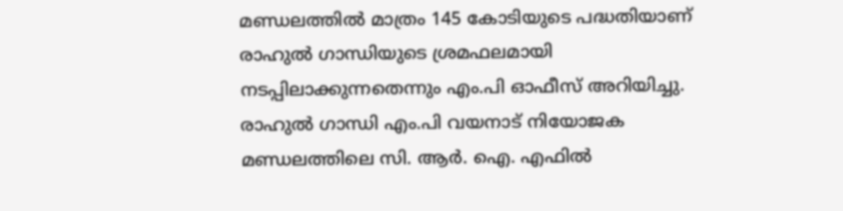മണ്ഡലത്തിൽ മാത്രം 145 കോടിയുടെ പദ്ധതിയാണ് രാഹുൽ ഗാന്ധിയുടെ ശ്രമഫലമായി നടപ്പിലാക്കുന്നതെന്നും എം.പി ഓഫീസ് അറിയിച്ചു.
രാഹുൽ ഗാന്ധി എം.പി വയനാട് നിയോജക മണ്ഡലത്തിലെ സി. ആർ. ഐ. എഫിൽ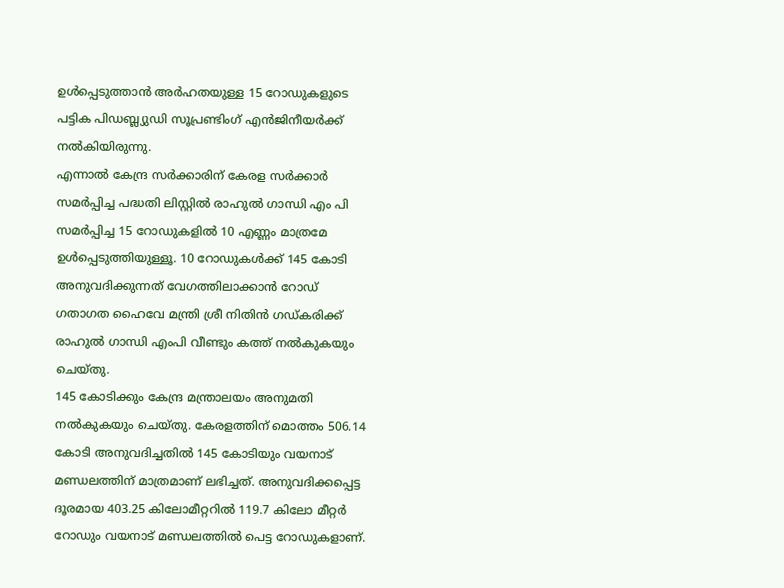ഉൾപ്പെടുത്താൻ അർഹതയുള്ള 15 റോഡുകളുടെ പട്ടിക പിഡബ്ല്യുഡി സൂപ്രണ്ടിംഗ് എൻജിനീയർക്ക് നൽകിയിരുന്നു.
എന്നാൽ കേന്ദ്ര സർക്കാരിന് കേരള സർക്കാർ സമർപ്പിച്ച പദ്ധതി ലിസ്റ്റിൽ രാഹുൽ ഗാന്ധി എം പി സമർപ്പിച്ച 15 റോഡുകളിൽ 10 എണ്ണം മാത്രമേ ഉൾപ്പെടുത്തിയുള്ളൂ. 10 റോഡുകൾക്ക് 145 കോടി അനുവദിക്കുന്നത് വേഗത്തിലാക്കാൻ റോഡ് ഗതാഗത ഹൈവേ മന്ത്രി ശ്രീ നിതിൻ ഗഡ്കരിക്ക് രാഹുൽ ഗാന്ധി എംപി വീണ്ടും കത്ത് നൽകുകയും ചെയ്തു.
145 കോടിക്കും കേന്ദ്ര മന്ത്രാലയം അനുമതി നൽകുകയും ചെയ്തു. കേരളത്തിന് മൊത്തം 506.14 കോടി അനുവദിച്ചതിൽ 145 കോടിയും വയനാട് മണ്ഡലത്തിന് മാത്രമാണ് ലഭിച്ചത്. അനുവദിക്കപ്പെട്ട ദൂരമായ 403.25 കിലോമീറ്ററിൽ 119.7 കിലോ മീറ്റർ റോഡും വയനാട് മണ്ഡലത്തിൽ പെട്ട റോഡുകളാണ്.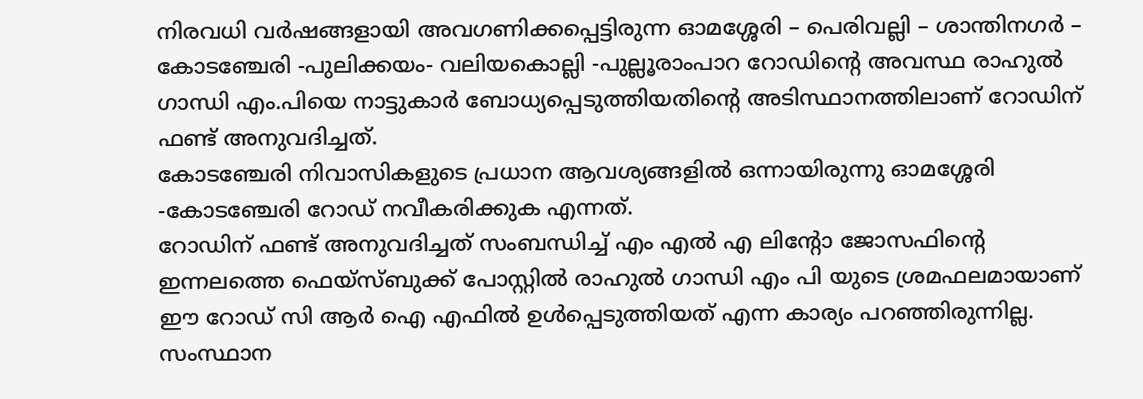നിരവധി വർഷങ്ങളായി അവഗണിക്കപ്പെട്ടിരുന്ന ഓമശ്ശേരി – പെരിവല്ലി – ശാന്തിനഗർ – കോടഞ്ചേരി -പുലിക്കയം- വലിയകൊല്ലി -പുല്ലൂരാംപാറ റോഡിൻ്റെ അവസ്ഥ രാഹുൽ ഗാന്ധി എം.പിയെ നാട്ടുകാർ ബോധ്യപ്പെടുത്തിയതിൻ്റെ അടിസ്ഥാനത്തിലാണ് റോഡിന് ഫണ്ട് അനുവദിച്ചത്.
കോടഞ്ചേരി നിവാസികളുടെ പ്രധാന ആവശ്യങ്ങളിൽ ഒന്നായിരുന്നു ഓമശ്ശേരി -കോടഞ്ചേരി റോഡ് നവീകരിക്കുക എന്നത്.
റോഡിന് ഫണ്ട് അനുവദിച്ചത് സംബന്ധിച്ച് എം എൽ എ ലിന്റോ ജോസഫിന്റെ ഇന്നലത്തെ ഫെയ്സ്ബുക്ക് പോസ്റ്റിൽ രാഹുൽ ഗാന്ധി എം പി യുടെ ശ്രമഫലമായാണ് ഈ റോഡ് സി ആർ ഐ എഫിൽ ഉൾപ്പെടുത്തിയത് എന്ന കാര്യം പറഞ്ഞിരുന്നില്ല.
സംസ്ഥാന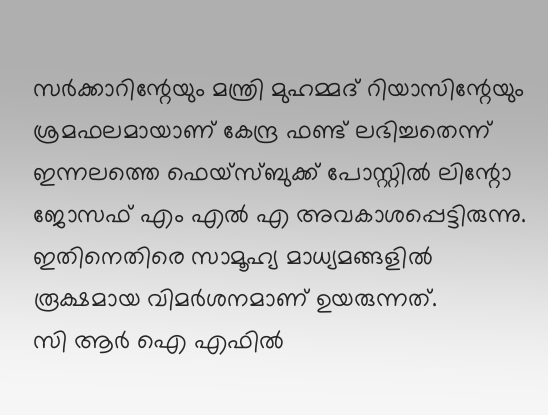സർക്കാറിന്റേയും മന്ത്രി മുഹമ്മദ് റിയാസിന്റേയും ശ്രമഫലമായാണ് കേന്ദ്ര ഫണ്ട് ലഭിച്ചതെന്ന് ഇന്നലത്തെ ഫെയ്സ്ബുക്ക് പോസ്റ്റിൽ ലിന്റോ ജോസഫ് എം എൽ എ അവകാശപ്പെട്ടിരുന്നു.
ഇതിനെതിരെ സാമൂഹ്യ മാധ്യമങ്ങളിൽ രൂക്ഷമായ വിമർശനമാണ് ഉയരുന്നത്.
സി ആർ ഐ എഫിൽ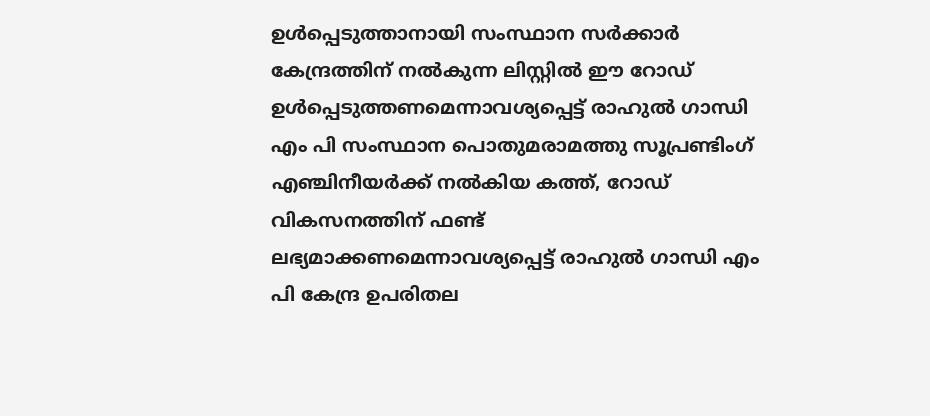ഉൾപ്പെടുത്താനായി സംസ്ഥാന സർക്കാർ കേന്ദ്രത്തിന് നൽകുന്ന ലിസ്റ്റിൽ ഈ റോഡ് ഉൾപ്പെടുത്തണമെന്നാവശ്യപ്പെട്ട് രാഹുൽ ഗാന്ധി എം പി സംസ്ഥാന പൊതുമരാമത്തു സൂപ്രണ്ടിംഗ് എഞ്ചിനീയർക്ക് നൽകിയ കത്ത്, റോഡ് വികസനത്തിന് ഫണ്ട് ലഭ്യമാക്കണമെന്നാവശ്യപ്പെട്ട് രാഹുൽ ഗാന്ധി എം പി കേന്ദ്ര ഉപരിതല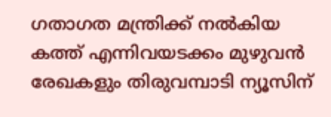ഗതാഗത മന്ത്രിക്ക് നൽകിയ കത്ത് എന്നിവയടക്കം മുഴുവൻ രേഖകളും തിരുവമ്പാടി ന്യൂസിന്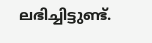ലഭിച്ചിട്ടുണ്ട്.